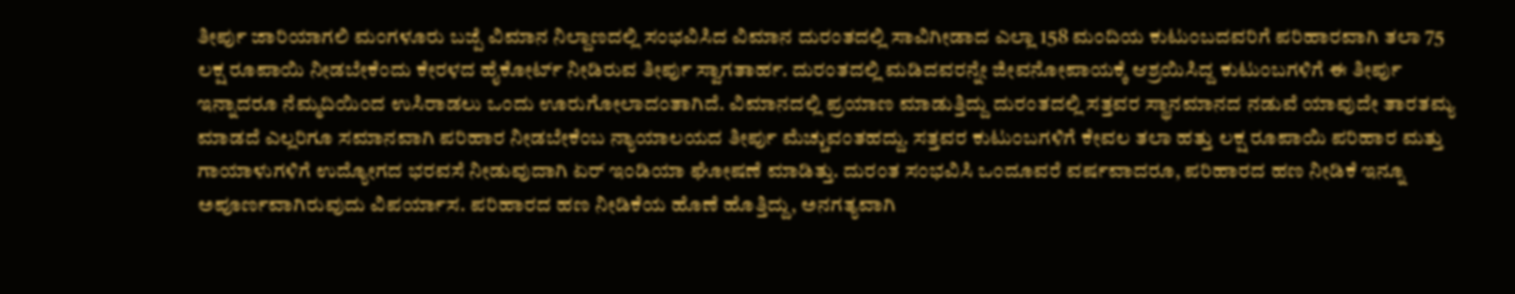ತೀರ್ಪು ಜಾರಿಯಾಗಲಿ ಮಂಗಳೂರು ಬಜ್ಪೆ ವಿಮಾನ ನಿಲ್ದಾಣದಲ್ಲಿ ಸಂಭವಿಸಿದ ವಿಮಾನ ದುರಂತದಲ್ಲಿ ಸಾವಿಗೀಡಾದ ಎಲ್ಲಾ 158 ಮಂದಿಯ ಕುಟುಂಬದವರಿಗೆ ಪರಿಹಾರವಾಗಿ ತಲಾ 75 ಲಕ್ಷ ರೂಪಾಯಿ ನೀಡಬೇಕೆಂದು ಕೇರಳದ ಹೈಕೋರ್ಟ್ ನೀಡಿರುವ ತೀರ್ಪು ಸ್ವಾಗತಾರ್ಹ. ದುರಂತದಲ್ಲಿ ಮಡಿದವರನ್ನೇ ಜೀವನೋಪಾಯಕ್ಕೆ ಆಶ್ರಯಿಸಿದ್ದ ಕುಟುಂಬಗಳಿಗೆ ಈ ತೀರ್ಪು ಇನ್ನಾದರೂ ನೆಮ್ಮದಿಯಿಂದ ಉಸಿರಾಡಲು ಒಂದು ಊರುಗೋಲಾದಂತಾಗಿದೆ. ವಿಮಾನದಲ್ಲಿ ಪ್ರಯಾಣ ಮಾಡುತ್ತಿದ್ದು ದುರಂತದಲ್ಲಿ ಸತ್ತವರ ಸ್ಥಾನಮಾನದ ನಡುವೆ ಯಾವುದೇ ತಾರತಮ್ಯ ಮಾಡದೆ ಎಲ್ಲರಿಗೂ ಸಮಾನವಾಗಿ ಪರಿಹಾರ ನೀಡಬೇಕೆಂಬ ನ್ಯಾಯಾಲಯದ ತೀರ್ಪು ಮೆಚ್ಚುವಂತಹದ್ದು. ಸತ್ತವರ ಕುಟುಂಬಗಳಿಗೆ ಕೇವಲ ತಲಾ ಹತ್ತು ಲಕ್ಷ ರೂಪಾಯಿ ಪರಿಹಾರ ಮತ್ತು ಗಾಯಾಳುಗಳಿಗೆ ಉದ್ಯೋಗದ ಭರವಸೆ ನೀಡುವುದಾಗಿ ಏರ್ ಇಂಡಿಯಾ ಘೋಷಣೆ ಮಾಡಿತ್ತು. ದುರಂತ ಸಂಭವಿಸಿ ಒಂದೂವರೆ ವರ್ಷವಾದರೂ, ಪರಿಹಾರದ ಹಣ ನೀಡಿಕೆ ಇನ್ನೂ ಅಪೂರ್ಣವಾಗಿರುವುದು ವಿಪರ್ಯಾಸ. ಪರಿಹಾರದ ಹಣ ನೀಡಿಕೆಯ ಹೊಣೆ ಹೊತ್ತಿದ್ದು, ಅನಗತ್ಯವಾಗಿ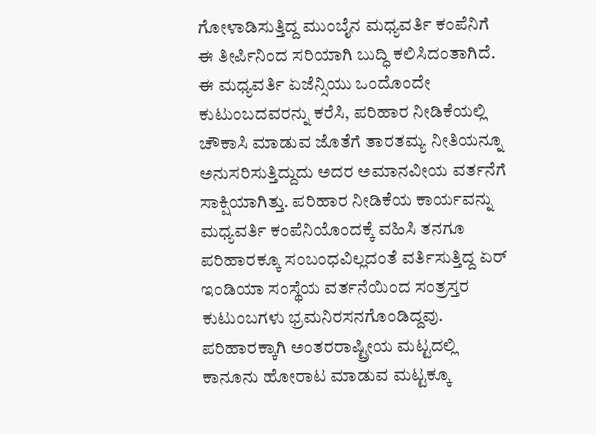ಗೋಳಾಡಿಸುತ್ತಿದ್ದ ಮುಂಬೈನ ಮಧ್ಯವರ್ತಿ ಕಂಪೆನಿಗೆ ಈ ತೀರ್ಪಿನಿಂದ ಸರಿಯಾಗಿ ಬುದ್ಧಿ ಕಲಿಸಿದಂತಾಗಿದೆ. ಈ ಮಧ್ಯವರ್ತಿ ಏಜೆನ್ಸಿಯು ಒಂದೊಂದೇ ಕುಟುಂಬದವರನ್ನು ಕರೆಸಿ, ಪರಿಹಾರ ನೀಡಿಕೆಯಲ್ಲಿ ಚೌಕಾಸಿ ಮಾಡುವ ಜೊತೆಗೆ ತಾರತಮ್ಯ ನೀತಿಯನ್ನೂ ಅನುಸರಿಸುತ್ತಿದ್ದುದು ಅದರ ಅಮಾನವೀಯ ವರ್ತನೆಗೆ ಸಾಕ್ಷಿಯಾಗಿತ್ತು. ಪರಿಹಾರ ನೀಡಿಕೆಯ ಕಾರ್ಯವನ್ನು ಮಧ್ಯವರ್ತಿ ಕಂಪೆನಿಯೊಂದಕ್ಕೆ ವಹಿಸಿ ತನಗೂ ಪರಿಹಾರಕ್ಕೂ ಸಂಬಂಧವಿಲ್ಲದಂತೆ ವರ್ತಿಸುತ್ತಿದ್ದ ಏರ್ ಇಂಡಿಯಾ ಸಂಸ್ಥೆಯ ವರ್ತನೆಯಿಂದ ಸಂತ್ರಸ್ತರ ಕುಟುಂಬಗಳು ಭ್ರಮನಿರಸನಗೊಂಡಿದ್ದವು. ಪರಿಹಾರಕ್ಕಾಗಿ ಅಂತರರಾಷ್ಟ್ರೀಯ ಮಟ್ಟದಲ್ಲಿ ಕಾನೂನು ಹೋರಾಟ ಮಾಡುವ ಮಟ್ಟಕ್ಕೂ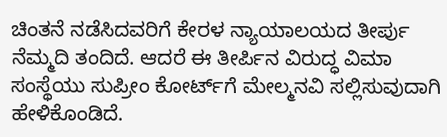ಚಿಂತನೆ ನಡೆಸಿದವರಿಗೆ ಕೇರಳ ನ್ಯಾಯಾಲಯದ ತೀರ್ಪು ನೆಮ್ಮದಿ ತಂದಿದೆ. ಆದರೆ ಈ ತೀರ್ಪಿನ ವಿರುದ್ಧ ವಿಮಾ ಸಂಸ್ಥೆಯು ಸುಪ್ರೀಂ ಕೋರ್ಟ್‌ಗೆ ಮೇಲ್ಮನವಿ ಸಲ್ಲಿಸುವುದಾಗಿ ಹೇಳಿಕೊಂಡಿದೆ.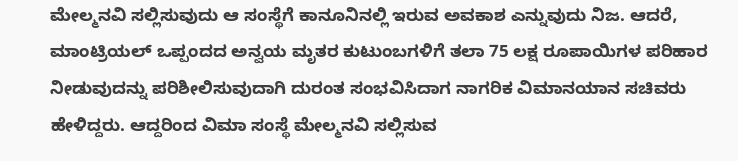ಮೇಲ್ಮನವಿ ಸಲ್ಲಿಸುವುದು ಆ ಸಂಸ್ಥೆಗೆ ಕಾನೂನಿನಲ್ಲಿ ಇರುವ ಅವಕಾಶ ಎನ್ನುವುದು ನಿಜ. ಆದರೆ, ಮಾಂಟ್ರಿಯಲ್ ಒಪ್ಪಂದದ ಅನ್ವಯ ಮೃತರ ಕುಟುಂಬಗಳಿಗೆ ತಲಾ 75 ಲಕ್ಷ ರೂಪಾಯಿಗಳ ಪರಿಹಾರ ನೀಡುವುದನ್ನು ಪರಿಶೀಲಿಸುವುದಾಗಿ ದುರಂತ ಸಂಭವಿಸಿದಾಗ ನಾಗರಿಕ ವಿಮಾನಯಾನ ಸಚಿವರು ಹೇಳಿದ್ದರು. ಆದ್ದರಿಂದ ವಿಮಾ ಸಂಸ್ಥೆ ಮೇಲ್ಮನವಿ ಸಲ್ಲಿಸುವ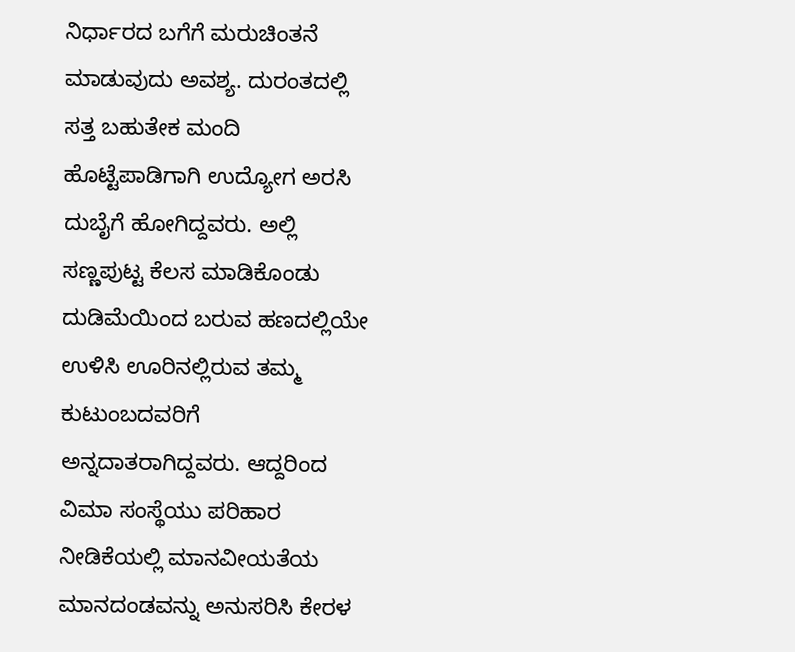ನಿರ್ಧಾರದ ಬಗೆಗೆ ಮರುಚಿಂತನೆ ಮಾಡುವುದು ಅವಶ್ಯ. ದುರಂತದಲ್ಲಿ ಸತ್ತ ಬಹುತೇಕ ಮಂದಿ ಹೊಟ್ಟೆಪಾಡಿಗಾಗಿ ಉದ್ಯೋಗ ಅರಸಿ ದುಬೈಗೆ ಹೋಗಿದ್ದವರು. ಅಲ್ಲಿ ಸಣ್ಣಪುಟ್ಟ ಕೆಲಸ ಮಾಡಿಕೊಂಡು ದುಡಿಮೆಯಿಂದ ಬರುವ ಹಣದಲ್ಲಿಯೇ ಉಳಿಸಿ ಊರಿನಲ್ಲಿರುವ ತಮ್ಮ ಕುಟುಂಬದವರಿಗೆ ಅನ್ನದಾತರಾಗಿದ್ದವರು. ಆದ್ದರಿಂದ ವಿಮಾ ಸಂಸ್ಥೆಯು ಪರಿಹಾರ ನೀಡಿಕೆಯಲ್ಲಿ ಮಾನವೀಯತೆಯ ಮಾನದಂಡವನ್ನು ಅನುಸರಿಸಿ ಕೇರಳ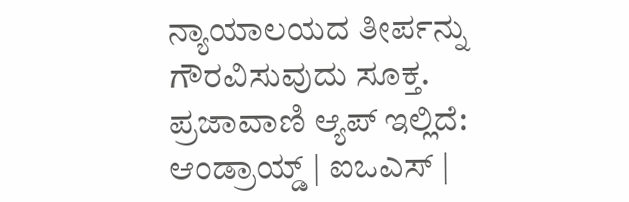ನ್ಯಾಯಾಲಯದ ತೀರ್ಪನ್ನು ಗೌರವಿಸುವುದು ಸೂಕ್ತ. ಪ್ರಜಾವಾಣಿ ಆ್ಯಪ್ ಇಲ್ಲಿದೆ: ಆಂಡ್ರಾಯ್ಡ್ | ಐಒಎಸ್ |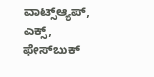ವಾಟ್ಸ್ಆ್ಯಪ್, ಎಕ್ಸ್, ಫೇಸ್‌ಬುಕ್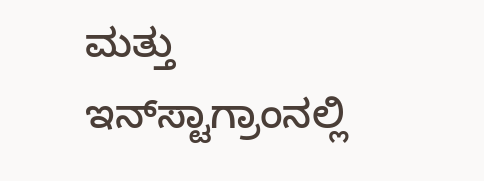ಮತ್ತು ಇನ್‌ಸ್ಟಾಗ್ರಾಂನಲ್ಲಿ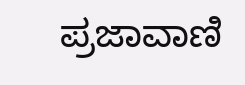ಪ್ರಜಾವಾಣಿ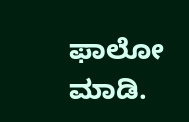ಫಾಲೋ ಮಾಡಿ.